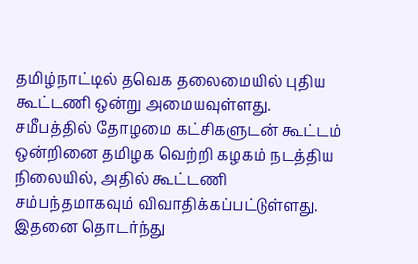தமிழ்நாட்டில் தவெக தலைமையில் புதிய கூட்டணி ஒன்று அமையவுள்ளது. சமீபத்தில் தோழமை கட்சிகளுடன் கூட்டம் ஒன்றினை தமிழக வெற்றி கழகம் நடத்திய நிலையில், அதில் கூட்டணி சம்பந்தமாகவும் விவாதிக்கப்பட்டுள்ளது.
இதனை தொடர்ந்து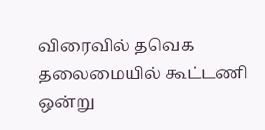விரைவில் தவெக தலைமையில் கூட்டணி ஒன்று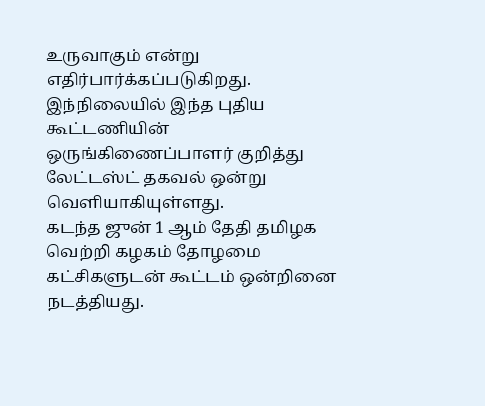உருவாகும் என்று எதிர்பார்க்கப்படுகிறது. இந்நிலையில் இந்த புதிய கூட்டணியின் ஒருங்கிணைப்பாளர் குறித்து லேட்டஸ்ட் தகவல் ஒன்று வெளியாகியுள்ளது.
கடந்த ஜுன் 1 ஆம் தேதி தமிழக வெற்றி கழகம் தோழமை கட்சிகளுடன் கூட்டம் ஒன்றினை நடத்தியது.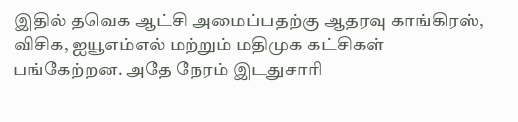இதில் தவெக ஆட்சி அமைப்பதற்கு ஆதரவு காங்கிரஸ், விசிக, ஐயூஎம்எல் மற்றும் மதிமுக கட்சிகள் பங்கேற்றன. அதே நேரம் இடதுசாரி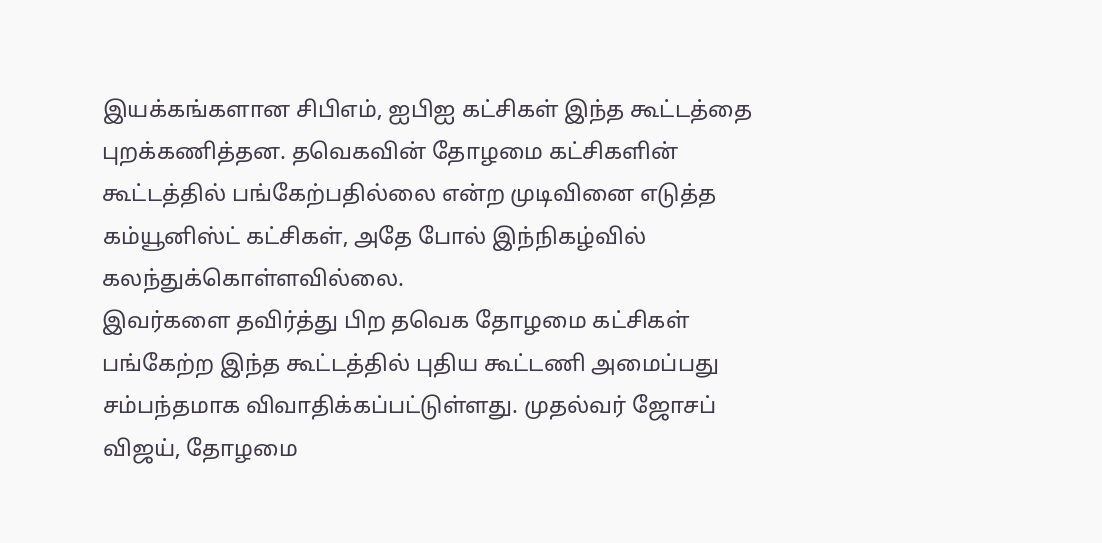இயக்கங்களான சிபிஎம், ஐபிஐ கட்சிகள் இந்த கூட்டத்தை புறக்கணித்தன. தவெகவின் தோழமை கட்சிகளின் கூட்டத்தில் பங்கேற்பதில்லை என்ற முடிவினை எடுத்த கம்யூனிஸ்ட் கட்சிகள், அதே போல் இந்நிகழ்வில் கலந்துக்கொள்ளவில்லை.
இவர்களை தவிர்த்து பிற தவெக தோழமை கட்சிகள் பங்கேற்ற இந்த கூட்டத்தில் புதிய கூட்டணி அமைப்பது சம்பந்தமாக விவாதிக்கப்பட்டுள்ளது. முதல்வர் ஜோசப் விஜய், தோழமை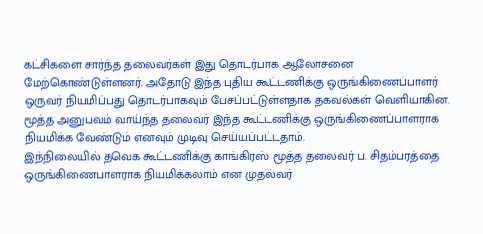கட்சிகளை சார்ந்த தலைவர்கள் இது தொடர்பாக ஆலோசனை மேற்கொண்டுள்ளனர். அதோடு இந்த புதிய கூட்டணிக்கு ஒருங்கிணைப்பாளர் ஒருவர் நியமிப்பது தொடர்பாகவும் பேசப்பட்டுள்ளதாக தகவல்கள் வெளியாகின. மூத்த அனுபவம் வாய்ந்த தலைவர் இந்த கூட்டணிக்கு ஒருங்கிணைப்பாளராக நியமிக்க வேண்டும் எனவும் முடிவு செய்யப்பட்டதாம்.
இந்நிலையில் தவெக கூட்டணிக்கு காங்கிரஸ் மூத்த தலைவர் ப. சிதம்பரத்தை ஒருங்கிணைபாளராக நியமிக்கலாம் என முதல்வர்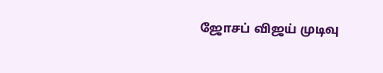ஜோசப் விஜய் முடிவு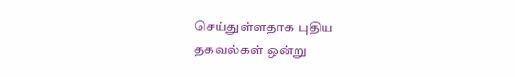செய்துள்ளதாக புதிய தகவல்கள் ஒன்று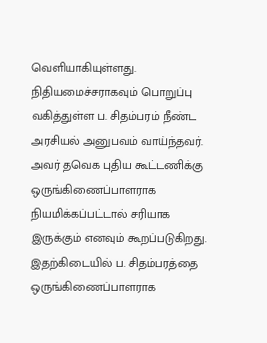வெளியாகியுள்ளது. நிதியமைச்சராகவும் பொறுப்பு வகித்துள்ள ப. சிதம்பரம் நீண்ட அரசியல் அனுபவம் வாய்ந்தவர். அவர் தவெக புதிய கூட்டணிக்கு ஒருங்கிணைப்பாளராக நியமிக்கப்பட்டால் சரியாக இருக்கும் எனவும் கூறப்படுகிறது.
இதற்கிடையில் ப. சிதம்பரத்தை ஒருங்கிணைப்பாளராக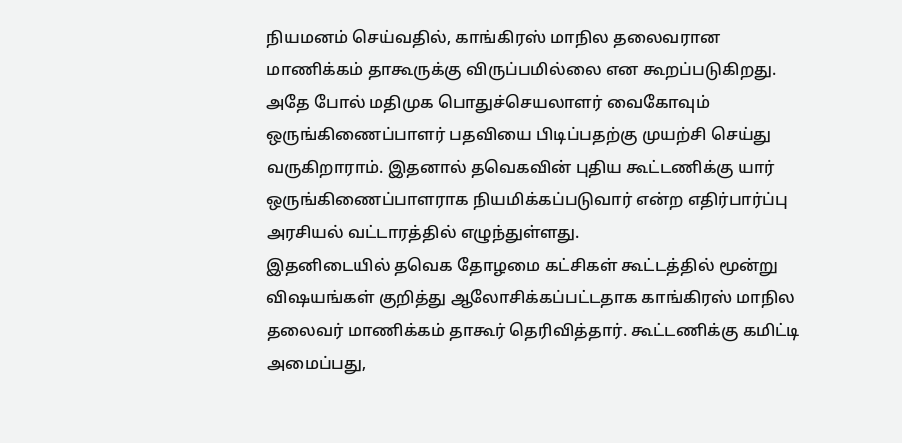நியமனம் செய்வதில், காங்கிரஸ் மாநில தலைவரான மாணிக்கம் தாகூருக்கு விருப்பமில்லை என கூறப்படுகிறது. அதே போல் மதிமுக பொதுச்செயலாளர் வைகோவும் ஒருங்கிணைப்பாளர் பதவியை பிடிப்பதற்கு முயற்சி செய்து வருகிறாராம். இதனால் தவெகவின் புதிய கூட்டணிக்கு யார் ஒருங்கிணைப்பாளராக நியமிக்கப்படுவார் என்ற எதிர்பார்ப்பு அரசியல் வட்டாரத்தில் எழுந்துள்ளது.
இதனிடையில் தவெக தோழமை கட்சிகள் கூட்டத்தில் மூன்று விஷயங்கள் குறித்து ஆலோசிக்கப்பட்டதாக காங்கிரஸ் மாநில தலைவர் மாணிக்கம் தாகூர் தெரிவித்தார். கூட்டணிக்கு கமிட்டி அமைப்பது,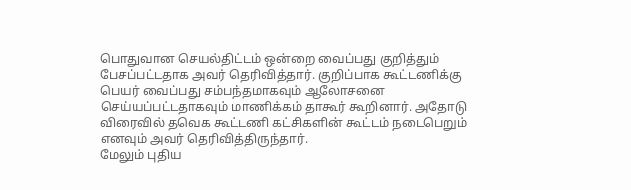பொதுவான செயல்திட்டம் ஒன்றை வைப்பது குறித்தும் பேசப்பட்டதாக அவர் தெரிவித்தார். குறிப்பாக கூட்டணிக்கு பெயர் வைப்பது சம்பந்தமாகவும் ஆலோசனை செய்யப்பட்டதாகவும் மாணிக்கம் தாகூர் கூறினார். அதோடு விரைவில் தவெக கூட்டணி கட்சிகளின் கூட்டம் நடைபெறும் எனவும் அவர் தெரிவித்திருந்தார்.
மேலும் புதிய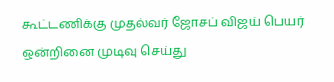கூட்டணிக்கு முதல்வர் ஜோசப் விஜய் பெயர் ஒன்றினை முடிவு செய்து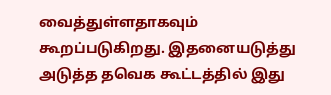வைத்துள்ளதாகவும் கூறப்படுகிறது. இதனையடுத்து அடுத்த தவெக கூட்டத்தில் இது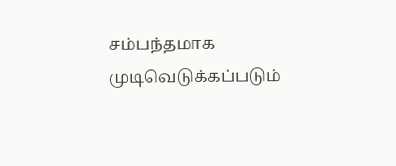சம்பந்தமாக முடிவெடுக்கப்படும்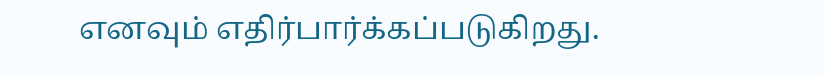எனவும் எதிர்பார்க்கப்படுகிறது.